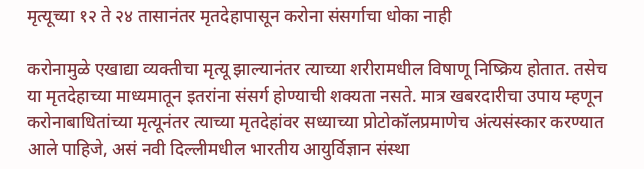मृत्यूच्या १२ ते २४ तासानंतर मृतदेहापासून करोना संसर्गाचा धोका नाही

करोनामुळे एखाद्या व्यक्तीचा मृत्यू झाल्यानंतर त्याच्या शरीरामधील विषाणू निष्क्रिय होतात. तसेच या मृतदेहाच्या माध्यमातून इतरांना संसर्ग होण्याची शक्यता नसते. मात्र खबरदारीचा उपाय म्हणून करोनाबाधितांच्या मृत्यूनंतर त्याच्या मृतदेहांवर सध्याच्या प्रोटोकॉलप्रमाणेच अंत्यसंस्कार करण्यात आले पाहिजे, असं नवी दिल्लीमधील भारतीय आयुर्विज्ञान संस्था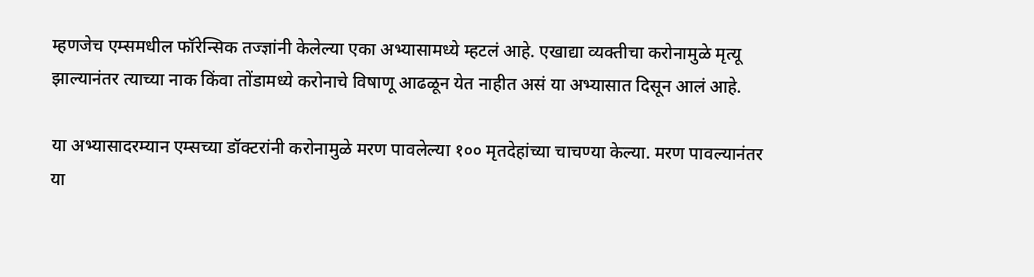म्हणजेच एम्समधील फॉरेन्सिक तज्ज्ञांनी केलेल्या एका अभ्यासामध्ये म्हटलं आहे. एखाद्या व्यक्तीचा करोनामुळे मृत्यू झाल्यानंतर त्याच्या नाक किंवा तोंडामध्ये करोनाचे विषाणू आढळून येत नाहीत असं या अभ्यासात दिसून आलं आहे.

या अभ्यासादरम्यान एम्सच्या डॉक्टरांनी करोनामुळे मरण पावलेल्या १०० मृतदेहांच्या चाचण्या केल्या. मरण पावल्यानंतर या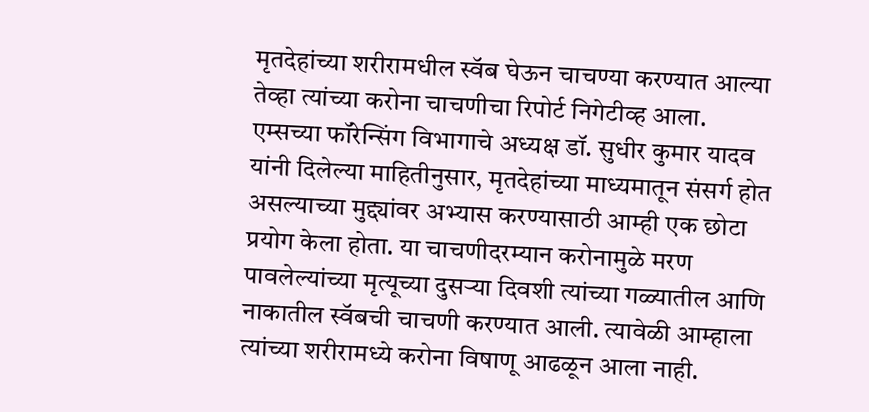मृतदेहांच्या शरीरामधील स्वॅब घेऊन चाचण्या करण्यात आल्या तेव्हा त्यांच्या करोना चाचणीचा रिपोर्ट निगेटीव्ह आला. एम्सच्या फॉरेन्सिंग विभागाचे अध्यक्ष डॉ. सुधीर कुमार यादव यांनी दिलेल्या माहितीनुसार, मृतदेहांच्या माध्यमातून संसर्ग होत असल्याच्या मुद्द्यांवर अभ्यास करण्यासाठी आम्ही एक छोटा प्रयोग केला होता. या चाचणीदरम्यान करोनामुळे मरण पावलेल्यांच्या मृत्यूच्या दुसऱ्या दिवशी त्यांच्या गळ्यातील आणि नाकातील स्वॅबची चाचणी करण्यात आली. त्यावेळी आम्हाला त्यांच्या शरीरामध्ये करोना विषाणू आढळून आला नाही.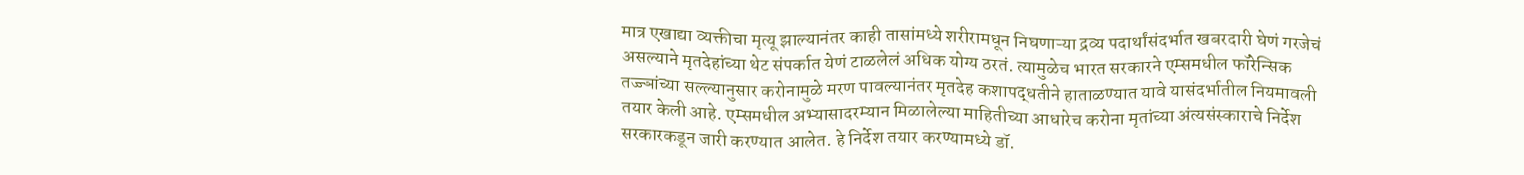मात्र एखाद्या व्यक्तीचा मृत्यू झाल्यानंतर काही तासांमध्ये शरीरामधून निघणाऱ्या द्रव्य पदार्थांसंदर्भात खबरदारी घेणं गरजेचं असल्याने मृतदेहांच्या थेट संपर्कात येणं टाळलेलं अधिक योग्य ठरतं. त्यामुळेच भारत सरकारने एम्समधील फॉरेन्सिक तज्ज्ञांच्या सल्ल्यानुसार करोनामुळे मरण पावल्यानंतर मृतदेह कशापद्धतीने हाताळण्यात यावे यासंदर्भातील नियमावली तयार केली आहे. एम्समधील अभ्यासादरम्यान मिळालेल्या माहितीच्या आधारेच करोना मृतांच्या अंत्यसंस्काराचे निर्देश सरकारकडून जारी करण्यात आलेत. हे निर्देश तयार करण्यामध्ये डॉ.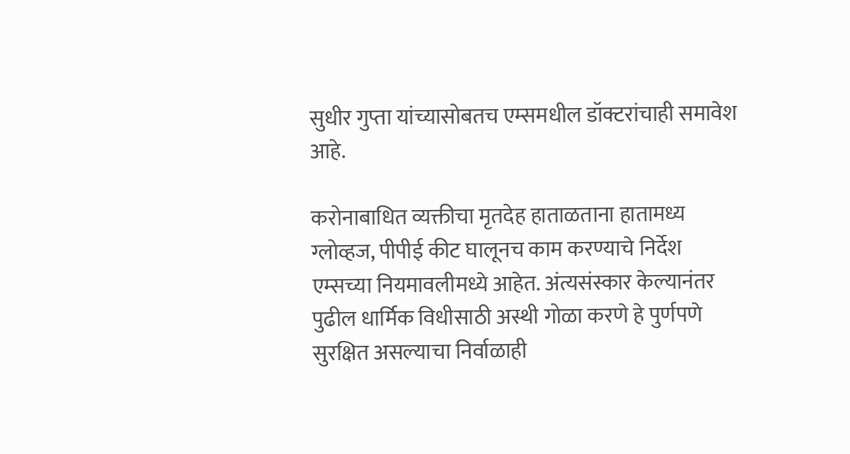सुधीर गुप्ता यांच्यासोबतच एम्समधील डॉक्टरांचाही समावेश आहे.

करोनाबाधित व्यक्तीचा मृतदेह हाताळताना हातामध्य ग्लोव्हज, पीपीई कीट घालूनच काम करण्याचे निर्देश एम्सच्या नियमावलीमध्ये आहेत. अंत्यसंस्कार केल्यानंतर पुढील धार्मिक विधीसाठी अस्थी गोळा करणे हे पुर्णपणे सुरक्षित असल्याचा निर्वाळाही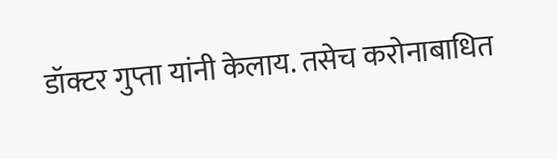डॉक्टर गुप्ता यांनी केलाय. तसेच करोनाबाधित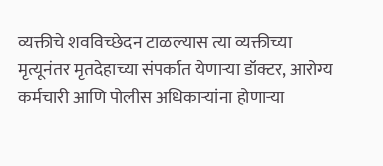व्यक्तीचे शवविच्छेदन टाळल्यास त्या व्यक्तीच्या मृत्यूनंतर मृतदेहाच्या संपर्कात येणाऱ्या डॉक्टर, आरोग्य कर्मचारी आणि पोलीस अधिकाऱ्यांना होणाऱ्या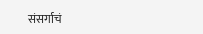संसर्गाचं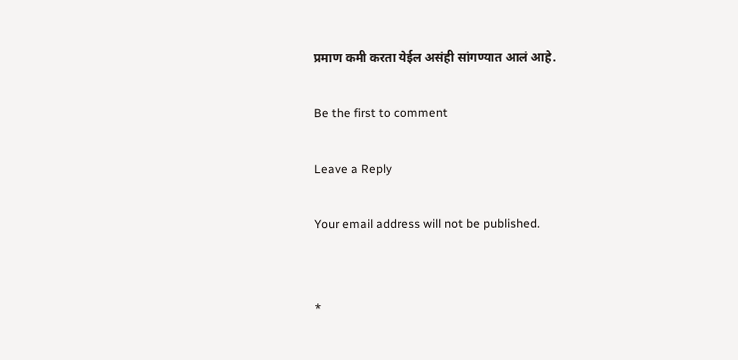प्रमाण कमी करता येईल असंही सांगण्यात आलं आहे.

Be the first to comment

Leave a Reply

Your email address will not be published.


*